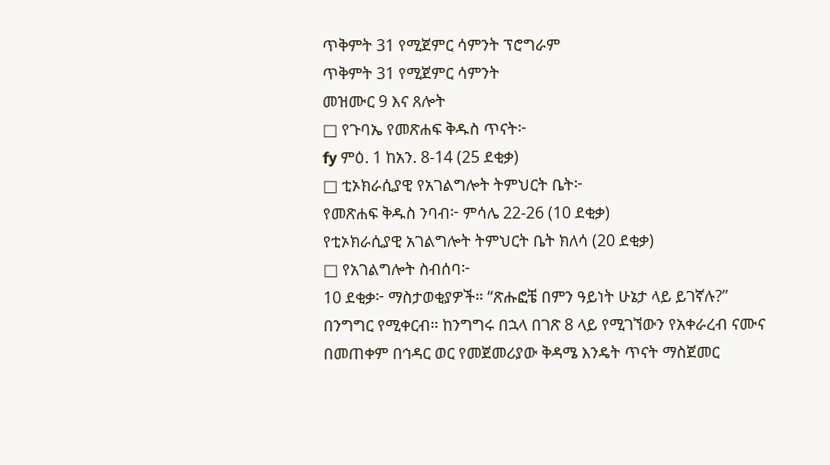ጥቅምት 31 የሚጀምር ሳምንት ፕሮግራም
ጥቅምት 31 የሚጀምር ሳምንት
መዝሙር 9 እና ጸሎት
□ የጉባኤ የመጽሐፍ ቅዱስ ጥናት፦
fy ምዕ. 1 ከአን. 8-14 (25 ደቂቃ)
□ ቲኦክራሲያዊ የአገልግሎት ትምህርት ቤት፦
የመጽሐፍ ቅዱስ ንባብ፦ ምሳሌ 22-26 (10 ደቂቃ)
የቲኦክራሲያዊ አገልግሎት ትምህርት ቤት ክለሳ (20 ደቂቃ)
□ የአገልግሎት ስብሰባ፦
10 ደቂቃ፦ ማስታወቂያዎች። “ጽሑፎቼ በምን ዓይነት ሁኔታ ላይ ይገኛሉ?” በንግግር የሚቀርብ። ከንግግሩ በኋላ በገጽ 8 ላይ የሚገኘውን የአቀራረብ ናሙና በመጠቀም በኅዳር ወር የመጀመሪያው ቅዳሜ እንዴት ጥናት ማስጀመር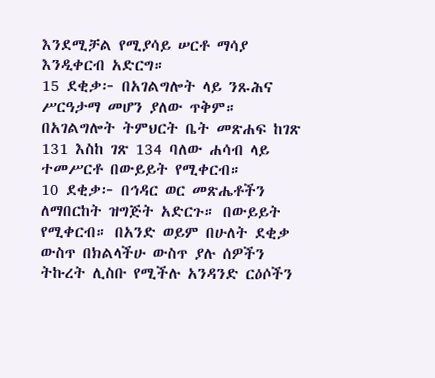እንደሚቻል የሚያሳይ ሠርቶ ማሳያ እንዲቀርብ አድርግ።
15 ደቂቃ፦ በአገልግሎት ላይ ንጹሕና ሥርዓታማ መሆን ያለው ጥቅም። በአገልግሎት ትምህርት ቤት መጽሐፍ ከገጽ 131 እስከ ገጽ 134 ባለው ሐሳብ ላይ ተመሥርቶ በውይይት የሚቀርብ።
10 ደቂቃ፦ በኅዳር ወር መጽሔቶችን ለማበርከት ዝግጅት አድርጉ። በውይይት የሚቀርብ። በአንድ ወይም በሁለት ደቂቃ ውስጥ በክልላችሁ ውስጥ ያሉ ሰዎችን ትኩረት ሊስቡ የሚችሉ አንዳንድ ርዕሶችን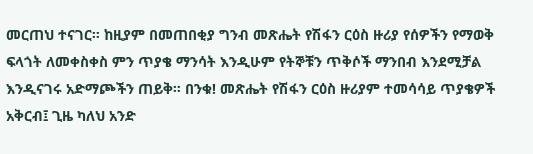መርጠህ ተናገር። ከዚያም በመጠበቂያ ግንብ መጽሔት የሽፋን ርዕስ ዙሪያ የሰዎችን የማወቅ ፍላጎት ለመቀስቀስ ምን ጥያቄ ማንሳት እንዲሁም የትኞቹን ጥቅሶች ማንበብ እንደሚቻል እንዲናገሩ አድማጮችን ጠይቅ። በንቁ! መጽሔት የሽፋን ርዕስ ዙሪያም ተመሳሳይ ጥያቄዎች አቅርብ፤ ጊዜ ካለህ አንድ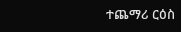ተጨማሪ ርዕስ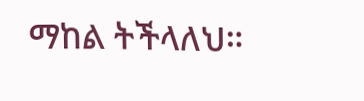ማከል ትችላለህ።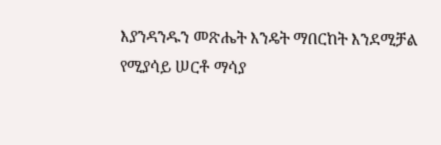እያንዳንዱን መጽሔት እንዴት ማበርከት እንደሚቻል የሚያሳይ ሠርቶ ማሳያ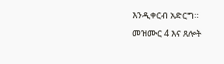እንዲቀርብ አድርግ።
መዝሙር 4 እና ጸሎት